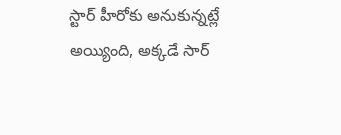స్టార్ హీరోకు అనుకున్నట్లే అయ్యింది, అక్కడే సార్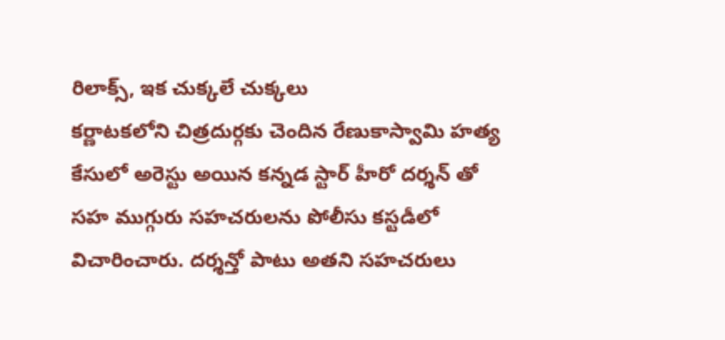రిలాక్స్, ఇక చుక్కలే చుక్కలు
కర్ణాటకలోని చిత్రదుర్గకు చెందిన రేణుకాస్వామి హత్య కేసులో అరెస్టు అయిన కన్నడ స్టార్ హీరో దర్శన్ తో సహ ముగ్గురు సహచరులను పోలీసు కస్టడీలో విచారించారు. దర్శన్తో పాటు అతని సహచరులు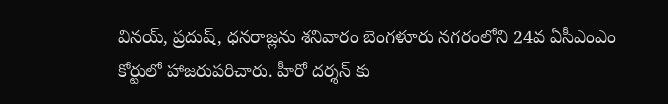వినయ్, ప్రదుష్, ధనరాజ్లను శనివారం బెంగళూరు నగరంలోని 24వ ఏసీఎంఎం కోర్టులో హాజరుపరిచారు. హీరో దర్శన్ కు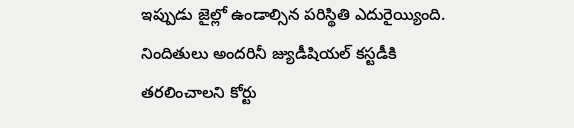ఇప్పుడు జైల్లో ఉండాల్సిన పరిస్థితి ఎదురైయ్యింది.
నిందితులు అందరినీ జ్యుడీషియల్ కస్టడీకి తరలించాలని కోర్టు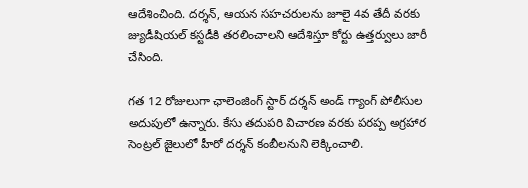ఆదేశించింది. దర్శన్, ఆయన సహచరులను జూలై 4వ తేదీ వరకు జ్యుడీషియల్ కస్టడీకి తరలించాలని ఆదేశిస్తూ కోర్టు ఉత్తర్వులు జారీ చేసింది.

గత 12 రోజులుగా ఛాలెంజింగ్ స్టార్ దర్శన్ అండ్ గ్యాంగ్ పోలీసుల అదుపులో ఉన్నారు. కేసు తదుపరి విచారణ వరకు పరప్ప అగ్రహార సెంట్రల్ జైలులో హీరో దర్శన్ కంబీలనుని లెక్కించాలి.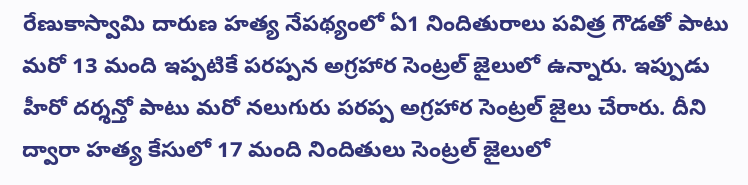రేణుకాస్వామి దారుణ హత్య నేపథ్యంలో ఏ1 నిందితురాలు పవిత్ర గౌడతో పాటు మరో 13 మంది ఇప్పటికే పరప్పన అగ్రహార సెంట్రల్ జైలులో ఉన్నారు. ఇప్పుడు హీరో దర్శన్తో పాటు మరో నలుగురు పరప్ప అగ్రహార సెంట్రల్ జైలు చేరారు. దీని ద్వారా హత్య కేసులో 17 మంది నిందితులు సెంట్రల్ జైలులో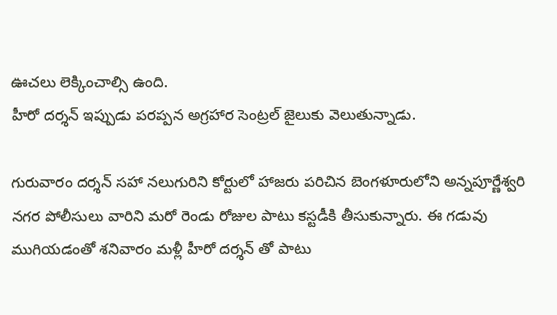ఊచలు లెక్కించాల్సి ఉంది.
హీరో దర్శన్ ఇప్పుడు పరప్పన అగ్రహార సెంట్రల్ జైలుకు వెలుతున్నాడు.

గురువారం దర్శన్ సహా నలుగురిని కోర్టులో హాజరు పరిచిన బెంగళూరులోని అన్నపూర్ణేశ్వరి నగర పోలీసులు వారిని మరో రెండు రోజుల పాటు కస్టడీకి తీసుకున్నారు. ఈ గడువు ముగియడంతో శనివారం మళ్లీ హీరో దర్శన్ తో పాటు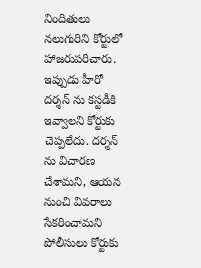నిందితులు నలుగురిని కోర్టులో హాజరుపరిచారు. ఇప్పుడు హీరో దర్శన్ ను కస్టడీకి ఇవ్వాలని కోర్టుకు చెప్పలేదు. దర్శన్ ను విచారణ చేశామని, ఆయన నుంచి వివరాలు సేకరించామని పోలీసులు కోర్టుకు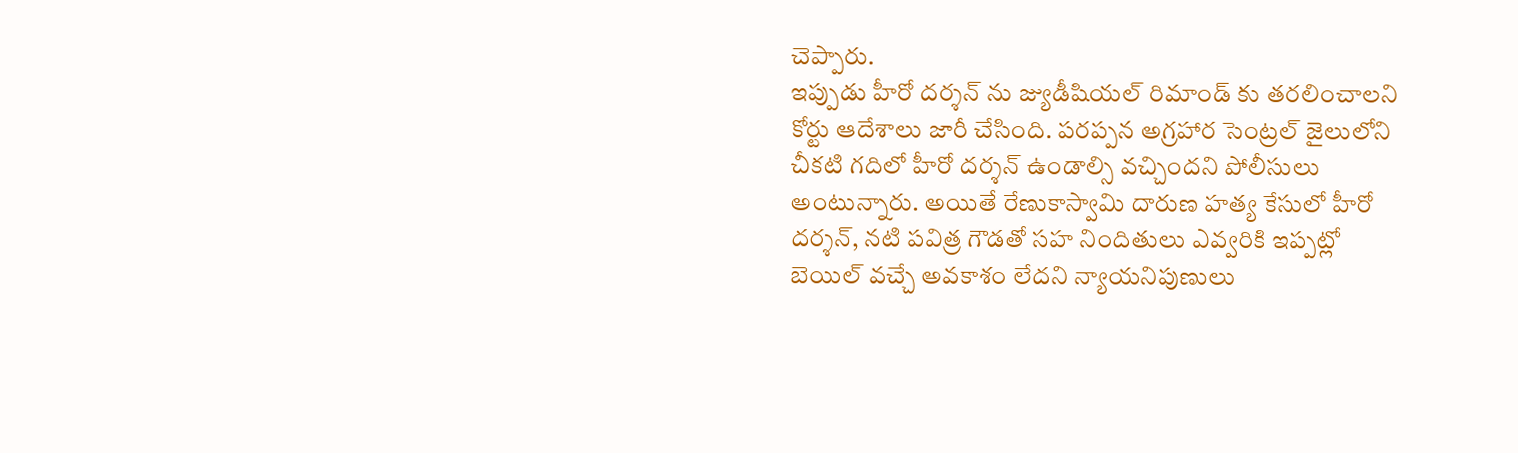చెప్పారు.
ఇప్పుడు హీరో దర్శన్ ను జ్యుడీషియల్ రిమాండ్ కు తరలించాలని కోర్టు ఆదేశాలు జారీ చేసింది. పరప్పన అగ్రహార సెంట్రల్ జైలులోని చీకటి గదిలో హీరో దర్శన్ ఉండాల్సి వచ్చిందని పోలీసులు అంటున్నారు. అయితే రేణుకాస్వామి దారుణ హత్య కేసులో హీరో దర్శన్, నటి పవిత్ర గౌడతో సహ నిందితులు ఎవ్వరికి ఇప్పట్లో బెయిల్ వచ్చే అవకాశం లేదని న్యాయనిపుణులు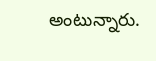అంటున్నారు.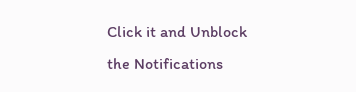Click it and Unblock the Notifications